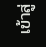เข้าสู่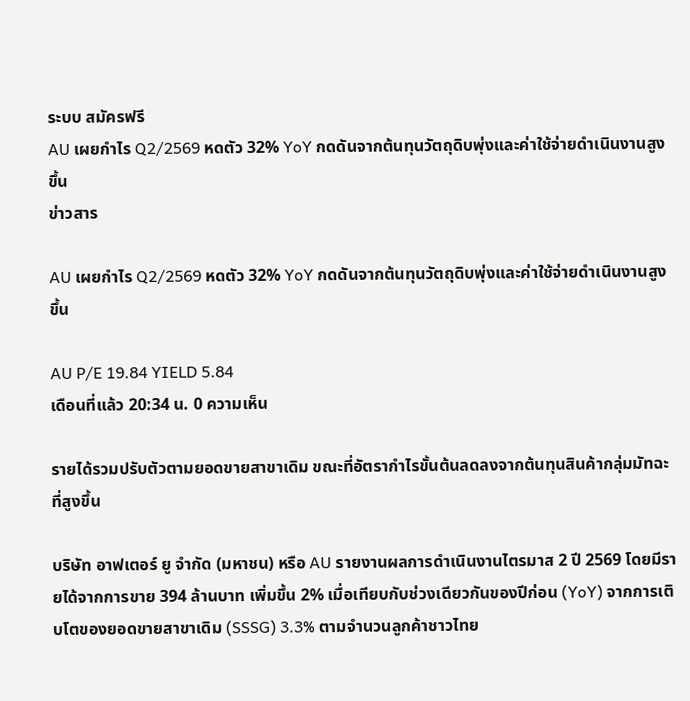ระบบ สมัครฟรี
AU เผยกำไร Q2/2569 หดตัว 32% YoY กดดันจากต้นทุนวัตถุดิบพุ่งและค่าใช้จ่ายดำเนินงานสูงขึ้น
ข่าวสาร

AU เผยกำไร Q2/2569 หดตัว 32% YoY กดดันจากต้นทุนวัตถุดิบพุ่งและค่าใช้จ่ายดำเนินงานสูงขึ้น

AU P/E 19.84 YIELD 5.84
เดือนที่แล้ว 20:34 น. 0 ความเห็น

รายได้รวมปรับตัวตามยอดขายสาขาเดิม ขณะที่อัตรากำไรขั้นต้นลดลงจากต้นทุนสินค้ากลุ่มมัทฉะที่สูงขึ้น

บริษัท อาฟเตอร์ ยู จำกัด (มหาชน) หรือ AU รายงานผลการดำเนินงานไตรมาส 2 ปี 2569 โดยมีรายได้จากการขาย 394 ล้านบาท เพิ่มขึ้น 2% เมื่อเทียบกับช่วงเดียวกันของปีก่อน (YoY) จากการเติบโตของยอดขายสาขาเดิม (SSSG) 3.3% ตามจำนวนลูกค้าชาวไทย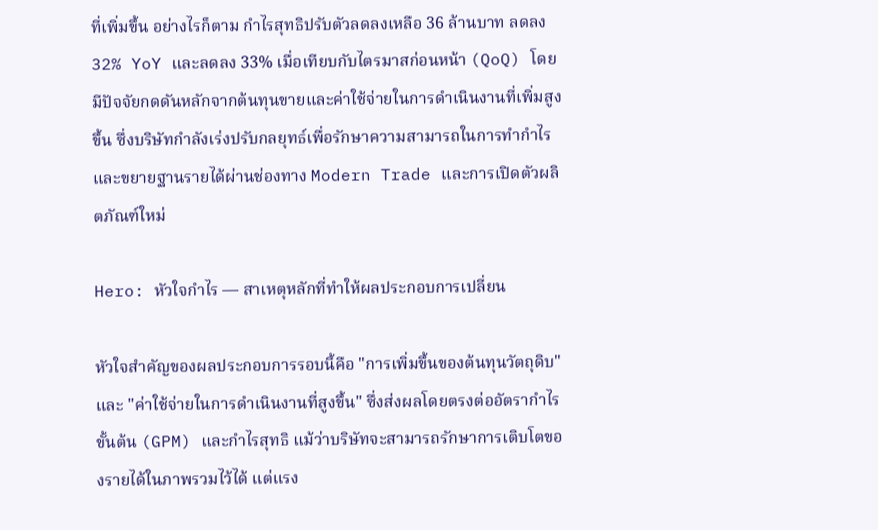ที่เพิ่มขึ้น อย่างไรก็ตาม กำไรสุทธิปรับตัวลดลงเหลือ 36 ล้านบาท ลดลง 32% YoY และลดลง 33% เมื่อเทียบกับไตรมาสก่อนหน้า (QoQ) โดยมีปัจจัยกดดันหลักจากต้นทุนขายและค่าใช้จ่ายในการดำเนินงานที่เพิ่มสูงขึ้น ซึ่งบริษัทกำลังเร่งปรับกลยุทธ์เพื่อรักษาความสามารถในการทำกำไรและขยายฐานรายได้ผ่านช่องทาง Modern Trade และการเปิดตัวผลิตภัณฑ์ใหม่

Hero: หัวใจกำไร — สาเหตุหลักที่ทำให้ผลประกอบการเปลี่ยน

หัวใจสำคัญของผลประกอบการรอบนี้คือ "การเพิ่มขึ้นของต้นทุนวัตถุดิบ" และ "ค่าใช้จ่ายในการดำเนินงานที่สูงขึ้น" ซึ่งส่งผลโดยตรงต่ออัตรากำไรขั้นต้น (GPM) และกำไรสุทธิ แม้ว่าบริษัทจะสามารถรักษาการเติบโตของรายได้ในภาพรวมไว้ได้ แต่แรง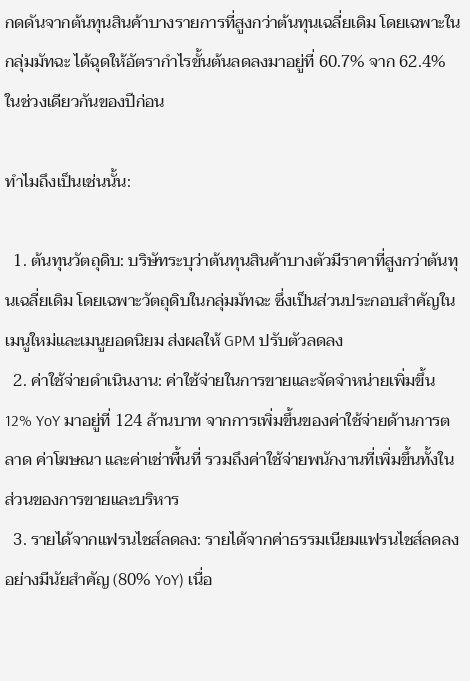กดดันจากต้นทุนสินค้าบางรายการที่สูงกว่าต้นทุนเฉลี่ยเดิม โดยเฉพาะในกลุ่มมัทฉะ ได้ฉุดให้อัตรากำไรขั้นต้นลดลงมาอยู่ที่ 60.7% จาก 62.4% ในช่วงเดียวกันของปีก่อน

ทำไมถึงเป็นเช่นนั้น:

  1. ต้นทุนวัตถุดิบ: บริษัทระบุว่าต้นทุนสินค้าบางตัวมีราคาที่สูงกว่าต้นทุนเฉลี่ยเดิม โดยเฉพาะวัตถุดิบในกลุ่มมัทฉะ ซึ่งเป็นส่วนประกอบสำคัญในเมนูใหม่และเมนูยอดนิยม ส่งผลให้ GPM ปรับตัวลดลง
  2. ค่าใช้จ่ายดำเนินงาน: ค่าใช้จ่ายในการขายและจัดจำหน่ายเพิ่มขึ้น 12% YoY มาอยู่ที่ 124 ล้านบาท จากการเพิ่มขึ้นของค่าใช้จ่ายด้านการตลาด ค่าโฆษณา และค่าเช่าพื้นที่ รวมถึงค่าใช้จ่ายพนักงานที่เพิ่มขึ้นทั้งในส่วนของการขายและบริหาร
  3. รายได้จากแฟรนไชส์ลดลง: รายได้จากค่าธรรมเนียมแฟรนไชส์ลดลงอย่างมีนัยสำคัญ (80% YoY) เนื่อ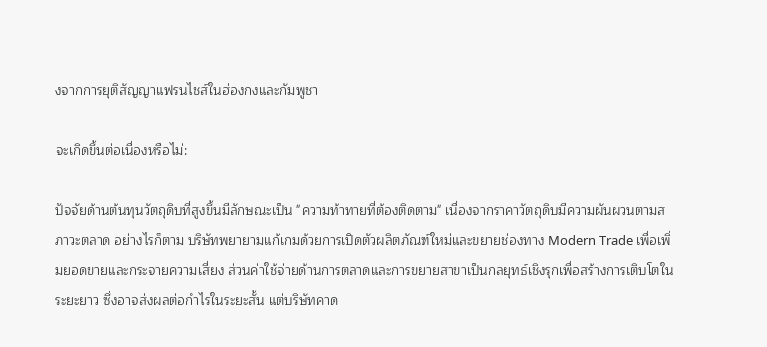งจากการยุติสัญญาแฟรนไชส์ในฮ่องกงและกัมพูชา

จะเกิดขึ้นต่อเนื่องหรือไม่:

ปัจจัยด้านต้นทุนวัตถุดิบที่สูงขึ้นมีลักษณะเป็น "ความท้าทายที่ต้องติดตาม" เนื่องจากราคาวัตถุดิบมีความผันผวนตามสภาวะตลาด อย่างไรก็ตาม บริษัทพยายามแก้เกมด้วยการเปิดตัวผลิตภัณฑ์ใหม่และขยายช่องทาง Modern Trade เพื่อเพิ่มยอดขายและกระจายความเสี่ยง ส่วนค่าใช้จ่ายด้านการตลาดและการขยายสาขาเป็นกลยุทธ์เชิงรุกเพื่อสร้างการเติบโตในระยะยาว ซึ่งอาจส่งผลต่อกำไรในระยะสั้น แต่บริษัทคาด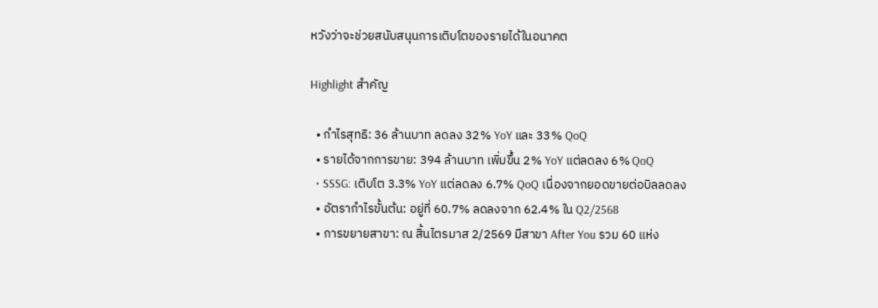หวังว่าจะช่วยสนับสนุนการเติบโตของรายได้ในอนาคต

Highlight สำคัญ

  • กำไรสุทธิ: 36 ล้านบาท ลดลง 32% YoY และ 33% QoQ
  • รายได้จากการขาย: 394 ล้านบาท เพิ่มขึ้น 2% YoY แต่ลดลง 6% QoQ
  • SSSG: เติบโต 3.3% YoY แต่ลดลง 6.7% QoQ เนื่องจากยอดขายต่อบิลลดลง
  • อัตรากำไรขั้นต้น: อยู่ที่ 60.7% ลดลงจาก 62.4% ใน Q2/2568
  • การขยายสาขา: ณ สิ้นไตรมาส 2/2569 มีสาขา After You รวม 60 แห่ง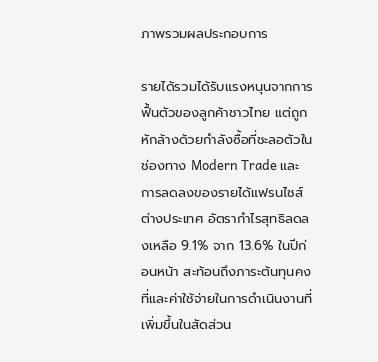ภาพรวมผลประกอบการ

รายได้รวมได้รับแรงหนุนจากการฟื้นตัวของลูกค้าชาวไทย แต่ถูกหักล้างด้วยกำลังซื้อที่ชะลอตัวในช่องทาง Modern Trade และการลดลงของรายได้แฟรนไชส์ต่างประเทศ อัตรากำไรสุทธิลดลงเหลือ 9.1% จาก 13.6% ในปีก่อนหน้า สะท้อนถึงภาระต้นทุนคงที่และค่าใช้จ่ายในการดำเนินงานที่เพิ่มขึ้นในสัดส่วน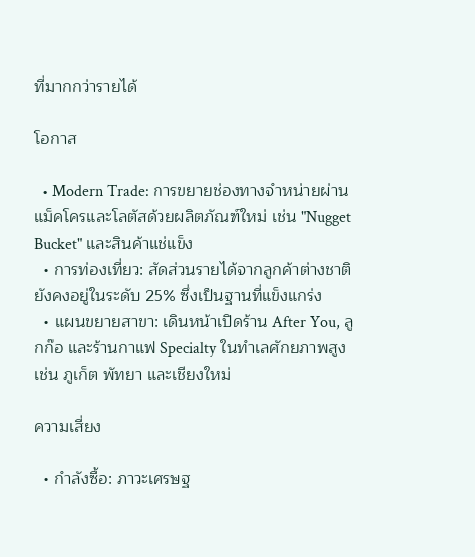ที่มากกว่ารายได้

โอกาส

  • Modern Trade: การขยายช่องทางจำหน่ายผ่านแม็คโครและโลตัสด้วยผลิตภัณฑ์ใหม่ เช่น "Nugget Bucket" และสินค้าแช่แข็ง
  • การท่องเที่ยว: สัดส่วนรายได้จากลูกค้าต่างชาติยังคงอยู่ในระดับ 25% ซึ่งเป็นฐานที่แข็งแกร่ง
  • แผนขยายสาขา: เดินหน้าเปิดร้าน After You, ลูกก๊อ และร้านกาแฟ Specialty ในทำเลศักยภาพสูง เช่น ภูเก็ต พัทยา และเชียงใหม่

ความเสี่ยง

  • กำลังซื้อ: ภาวะเศรษฐ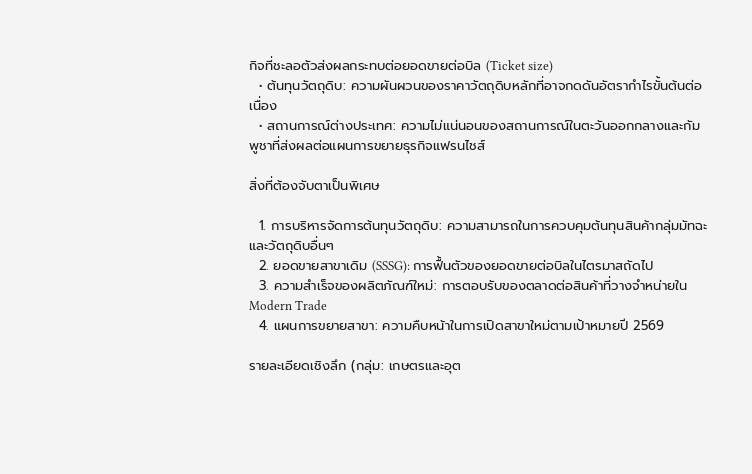กิจที่ชะลอตัวส่งผลกระทบต่อยอดขายต่อบิล (Ticket size)
  • ต้นทุนวัตถุดิบ: ความผันผวนของราคาวัตถุดิบหลักที่อาจกดดันอัตรากำไรขั้นต้นต่อเนื่อง
  • สถานการณ์ต่างประเทศ: ความไม่แน่นอนของสถานการณ์ในตะวันออกกลางและกัมพูชาที่ส่งผลต่อแผนการขยายธุรกิจแฟรนไชส์

สิ่งที่ต้องจับตาเป็นพิเศษ

  1. การบริหารจัดการต้นทุนวัตถุดิบ: ความสามารถในการควบคุมต้นทุนสินค้ากลุ่มมัทฉะและวัตถุดิบอื่นๆ
  2. ยอดขายสาขาเดิม (SSSG): การฟื้นตัวของยอดขายต่อบิลในไตรมาสถัดไป
  3. ความสำเร็จของผลิตภัณฑ์ใหม่: การตอบรับของตลาดต่อสินค้าที่วางจำหน่ายใน Modern Trade
  4. แผนการขยายสาขา: ความคืบหน้าในการเปิดสาขาใหม่ตามเป้าหมายปี 2569

รายละเอียดเชิงลึก (กลุ่ม: เกษตรและอุต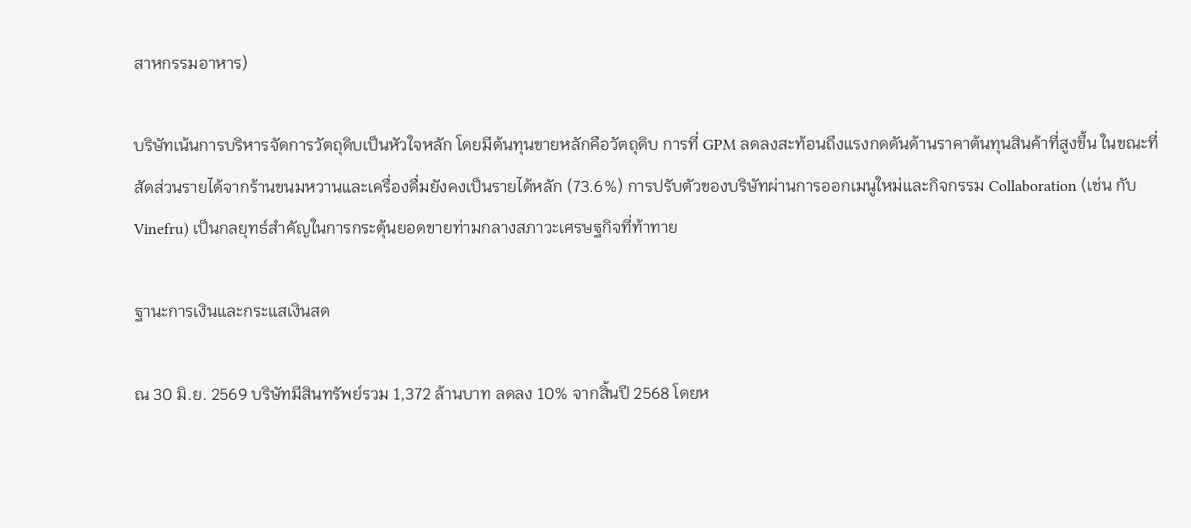สาหกรรมอาหาร)

บริษัทเน้นการบริหารจัดการวัตถุดิบเป็นหัวใจหลัก โดยมีต้นทุนขายหลักคือวัตถุดิบ การที่ GPM ลดลงสะท้อนถึงแรงกดดันด้านราคาต้นทุนสินค้าที่สูงขึ้น ในขณะที่สัดส่วนรายได้จากร้านขนมหวานและเครื่องดื่มยังคงเป็นรายได้หลัก (73.6%) การปรับตัวของบริษัทผ่านการออกเมนูใหม่และกิจกรรม Collaboration (เช่น กับ Vinefru) เป็นกลยุทธ์สำคัญในการกระตุ้นยอดขายท่ามกลางสภาวะเศรษฐกิจที่ท้าทาย

ฐานะการเงินและกระแสเงินสด

ณ 30 มิ.ย. 2569 บริษัทมีสินทรัพย์รวม 1,372 ล้านบาท ลดลง 10% จากสิ้นปี 2568 โดยห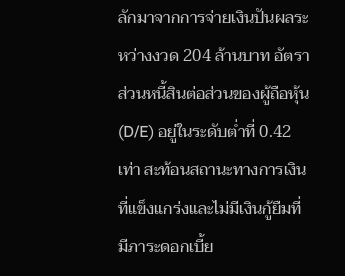ลักมาจากการจ่ายเงินปันผลระหว่างงวด 204 ล้านบาท อัตราส่วนหนี้สินต่อส่วนของผู้ถือหุ้น (D/E) อยู่ในระดับต่ำที่ 0.42 เท่า สะท้อนสถานะทางการเงินที่แข็งแกร่งและไม่มีเงินกู้ยืมที่มีภาระดอกเบี้ย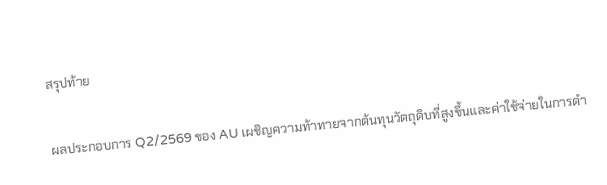สรุปท้าย

ผลประกอบการ Q2/2569 ของ AU เผชิญความท้าทายจากต้นทุนวัตถุดิบที่สูงขึ้นและค่าใช้จ่ายในการดำ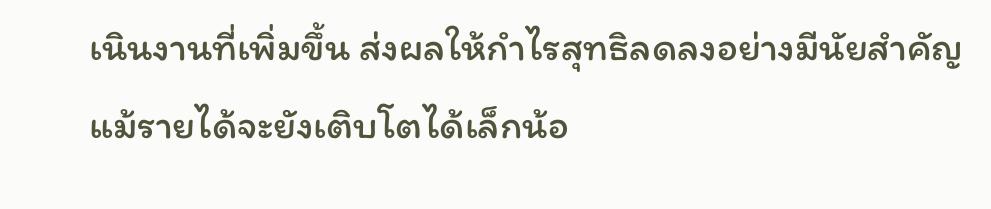เนินงานที่เพิ่มขึ้น ส่งผลให้กำไรสุทธิลดลงอย่างมีนัยสำคัญ แม้รายได้จะยังเติบโตได้เล็กน้อ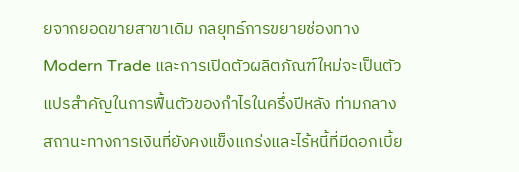ยจากยอดขายสาขาเดิม กลยุทธ์การขยายช่องทาง Modern Trade และการเปิดตัวผลิตภัณฑ์ใหม่จะเป็นตัวแปรสำคัญในการฟื้นตัวของกำไรในครึ่งปีหลัง ท่ามกลางสถานะทางการเงินที่ยังคงแข็งแกร่งและไร้หนี้ที่มีดอกเบี้ย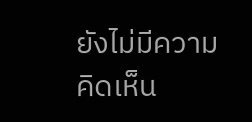ยังไม่มีความคิดเห็น